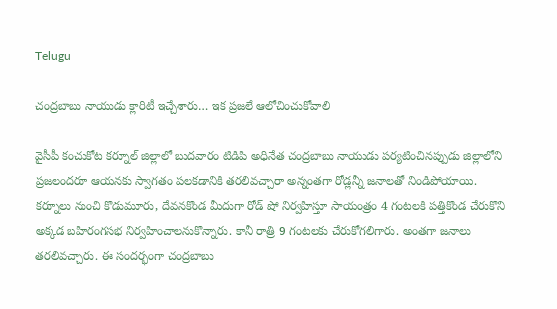Telugu

చంద్రబాబు నాయుడు క్లారిటీ ఇచ్చేశారు… ఇక ప్రజలే ఆలోచించుకోవాలి

వైసీపీ కంచుకోట కర్నూల్ జిల్లాలో బుదవారం టిడిపి అధినేత చంద్రబాబు నాయుడు పర్యటించినప్పుడు జిల్లాలోని ప్రజలందరూ ఆయనకు స్వాగతం పలకడానికి తరలివచ్చారా అన్నంతగా రోడ్లన్నీ జనాలతో నిండిపోయాయి. కర్నూలు నుంచి కొడుమూరు, దేవనకొండ మీదుగా రోడ్ షో నిర్వహిస్తూ సాయంత్రం 4 గంటలకి పత్తికొండ చేరుకొని అక్కడ బహిరంగసభ నిర్వహించాలనుకొన్నారు. కానీ రాత్రి 9 గంటలకు చేరుకోగలిగారు. అంతగా జనాలు తరలివచ్చారు. ఈ సందర్భంగా చంద్రబాబు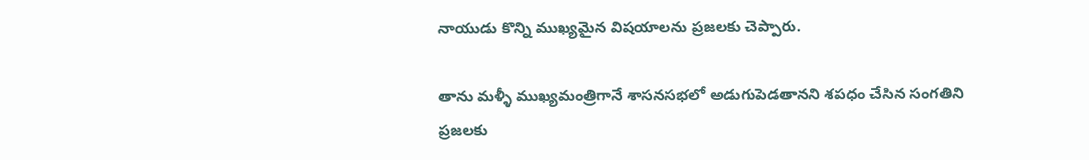నాయుడు కొన్ని ముఖ్యమైన విషయాలను ప్రజలకు చెప్పారు.

తాను మళ్ళీ ముఖ్యమంత్రిగానే శాసనసభలో అడుగుపెడతానని శపధం చేసిన సంగతిని ప్రజలకు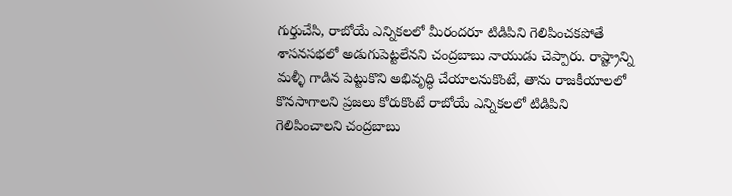గుర్తుచేసి, రాబోయే ఎన్నికలలో మీరందరూ టిడిపిని గెలిపించకపోతే శాసనసభలో అడుగుపెట్టలేనని చంద్రబాబు నాయుడు చెప్పారు. రాష్ట్రాన్ని మళ్ళీ గాడిన పెట్టుకొని అభివృద్ధి చేయాలనుకొంటే, తాను రాజకీయాలలో కొనసాగాలని ప్రజలు కోరుకొంటే రాబోయే ఎన్నికలలో టిడిపిని గెలిపించాలని చంద్రబాబు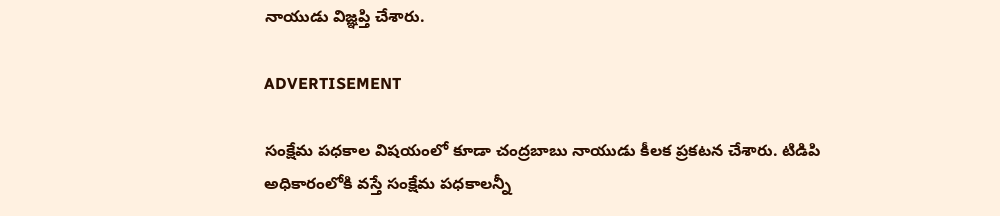నాయుడు విజ్ఞప్తి చేశారు.

ADVERTISEMENT

సంక్షేమ పధకాల విషయంలో కూడా చంద్రబాబు నాయుడు కీలక ప్రకటన చేశారు. టిడిపి అధికారంలోకి వస్తే సంక్షేమ పధకాలన్నీ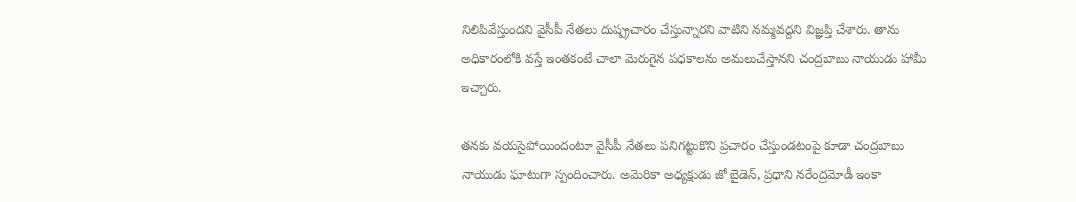నిలిపివేస్తుందని వైసీపీ నేతలు దుష్ప్రచారం చేస్తున్నారని వాటిని నమ్మవద్దని విజ్ఞప్తి చేశారు. తాను అధికారంలోకి వస్తే ఇంతకంటే చాలా మెరుగైన పధకాలను అమలుచేస్తానని చంద్రబాబు నాయుడు హామీ ఇచ్చారు.

తనకు వయసైపోయిందంటూ వైసీపీ నేతలు పనిగట్టుకొని ప్రచారం చేస్తుండటంపై కూడా చంద్రబాబు నాయుడు ఘాటుగా స్పందించారు. అమెరికా అధ్యక్షుడు జో బైడెన్, ప్రధాని నరేంద్రమోడీ ఇంకా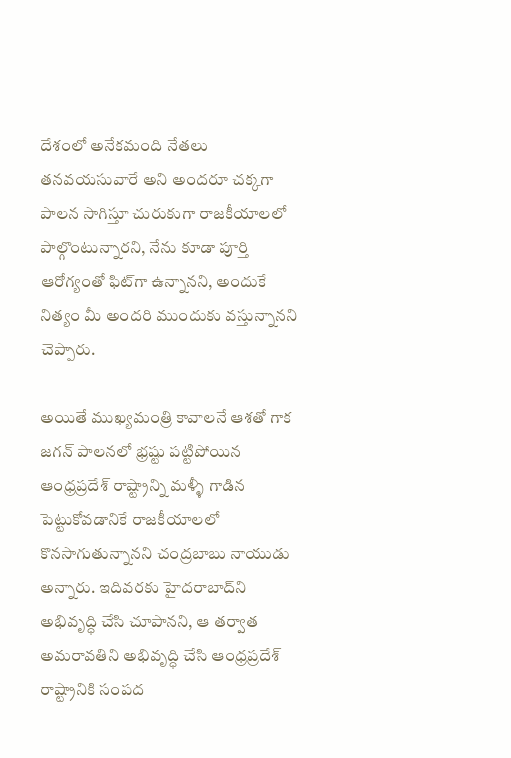దేశంలో అనేకమంది నేతలు తనవయసువారే అని అందరూ చక్కగా పాలన సాగిస్తూ చురుకుగా రాజకీయాలలో పాల్గొంటున్నారని, నేను కూడా పూర్తి ఆరోగ్యంతో ఫిట్‌గా ఉన్నానని, అందుకే నిత్యం మీ అందరి ముందుకు వస్తున్నానని చెప్పారు.

అయితే ముఖ్యమంత్రి కావాలనే ఆశతో గాక జగన్‌ పాలనలో భ్రష్టు పట్టిపోయిన ఆంధ్రప్రదేశ్‌ రాష్ట్రాన్ని మళ్ళీ గాడిన పెట్టుకోవడానికే రాజకీయాలలో కొనసాగుతున్నానని చంద్రబాబు నాయుడు అన్నారు. ఇదివరకు హైదరాబాద్‌ని అభివృద్ధి చేసి చూపానని, ఆ తర్వాత అమరావతిని అభివృద్ధి చేసి ఆంధ్రప్రదేశ్‌ రాష్ట్రానికి సంపద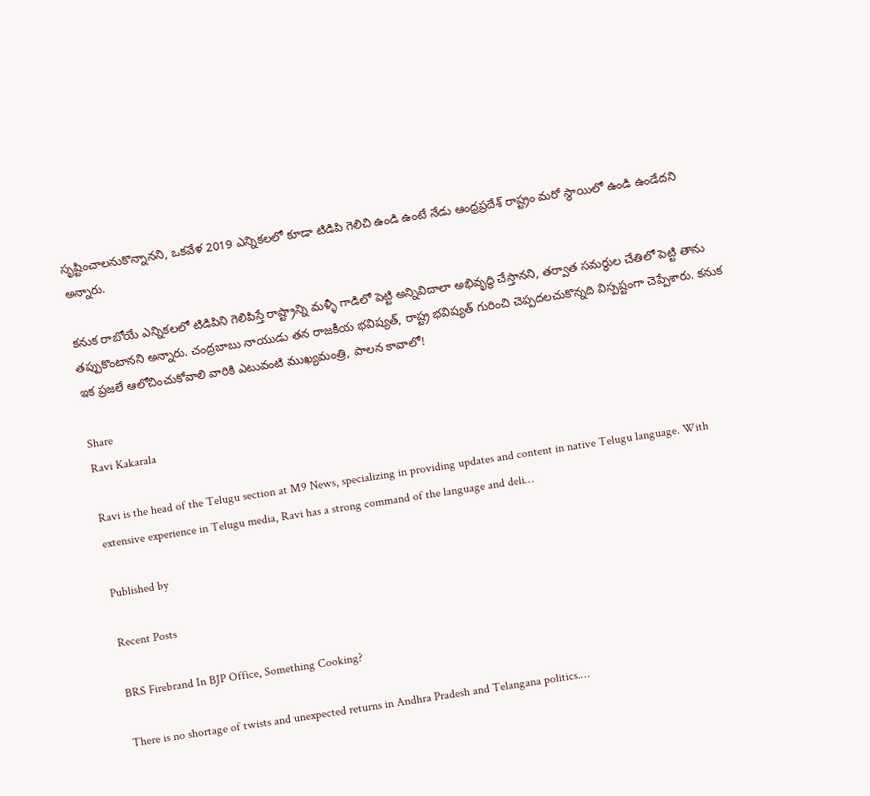సృష్టించాలనుకొన్నానని, ఒకవేళ 2019 ఎన్నికలలో కూడా టిడిపి గెలిచి ఉండి ఉంటే నేడు ఆంధ్రప్రదేశ్‌ రాష్ట్రం మరో స్థాయిలో ఉండి ఉండేదని అన్నారు.

కనుక రాబోయే ఎన్నికలలో టిడిపిని గెలిపిస్తే రాష్ట్రాన్ని మళ్ళీ గాడిలో పెట్టి అన్నివిదాలా అభివృద్ధి చేస్తానని, తర్వాత సమర్ధుల చేతిలో పెట్టి తాను తప్పుకొంటానని అన్నారు. చంద్రబాబు నాయుడు తన రాజకీయ భవిష్యత్‌, రాష్ట్ర భవిష్యత్‌ గురించి చెప్పదలచుకొన్నది విస్పష్టంగా చెప్పేశారు. కనుక ఇక ప్రజలే ఆలోచించుకోవాలి వారికి ఎటువంటి ముఖ్యమంత్రి, పాలన కావాలో!

Share
Ravi Kakarala

Ravi is the head of the Telugu section at M9 News, specializing in providing updates and content in native Telugu language. With extensive experience in Telugu media, Ravi has a strong command of the language and deli…

Published by

Recent Posts

BRS Firebrand In BJP Office, Something Cooking?

There is no shortage of twists and unexpected returns in Andhra Pradesh and Telangana politics.…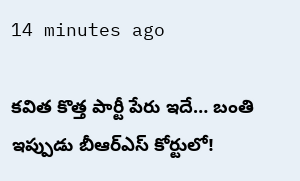14 minutes ago

కవిత కొత్త పార్టీ పేరు ఇదే… బంతి ఇప్పుడు బీఆర్ఎస్‌ కోర్టులో!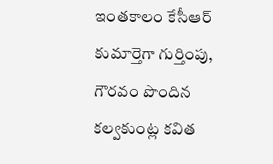ఇంతకాలం కేసీఆర్‌ కుమార్తెగా గుర్తింపు, గౌరవం పొందిన కల్వకుంట్ల కవిత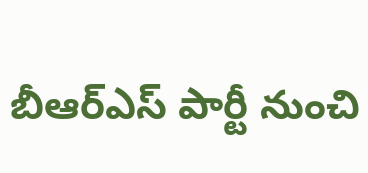బీఆర్ఎస్‌ పార్టీ నుంచి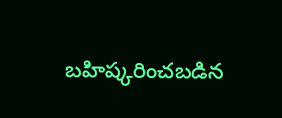బహిష్కరించబడిన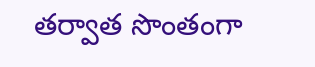తర్వాత సొంతంగా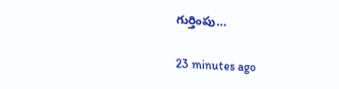గుర్తింపు…

23 minutes ago